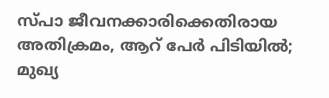സ്പാ ജീവനക്കാരിക്കെതിരായ അതിക്രമം, ആറ് പേര്‍ പിടിയില്‍; മുഖ്യ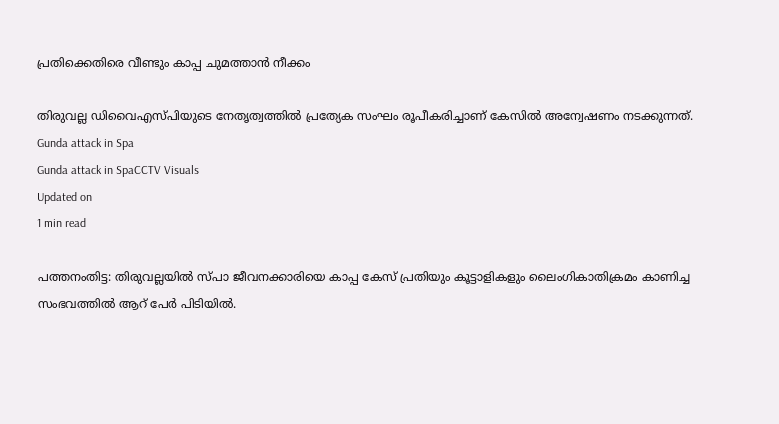പ്രതിക്കെതിരെ വീണ്ടും കാപ്പ ചുമത്താന്‍ നീക്കം

തിരുവല്ല ഡിവൈഎസ്പിയുടെ നേതൃത്വത്തില്‍ പ്രത്യേക സംഘം രൂപീകരിച്ചാണ് കേസില്‍ അന്വേഷണം നടക്കുന്നത്.
Gunda attack in Spa
Gunda attack in SpaCCTV Visuals
Updated on
1 min read

പത്തനംതിട്ട: തിരുവല്ലയില്‍ സ്പാ ജീവനക്കാരിയെ കാപ്പ കേസ് പ്രതിയും കൂട്ടാളികളും ലൈംഗികാതിക്രമം കാണിച്ച സംഭവത്തില്‍ ആറ് പേര്‍ പിടിയില്‍.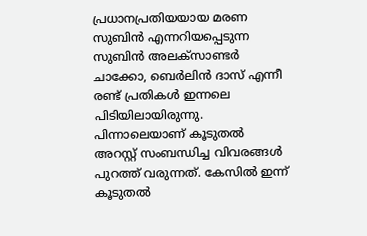പ്രധാനപ്രതിയയായ മരണ സുബിന്‍ എന്നറിയപ്പെടുന്ന സുബിന്‍ അലക്‌സാണ്ടര്‍ ചാക്കോ, ബെര്‍ലിന്‍ ദാസ് എന്നീ രണ്ട് പ്രതികള്‍ ഇന്നലെ പിടിയിലായിരുന്നു. പിന്നാലെയാണ് കൂടുതല്‍ അറസ്റ്റ് സംബന്ധിച്ച വിവരങ്ങള്‍ പുറത്ത് വരുന്നത്. കേസില്‍ ഇന്ന് കൂടുതല്‍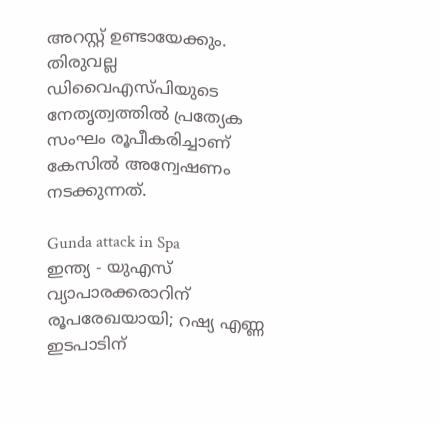അറസ്റ്റ് ഉണ്ടായേക്കും. തിരുവല്ല ഡിവൈഎസ്പിയുടെ നേതൃത്വത്തില്‍ പ്രത്യേക സംഘം രൂപീകരിച്ചാണ് കേസില്‍ അന്വേഷണം നടക്കുന്നത്.

Gunda attack in Spa
ഇന്ത്യ - യുഎസ് വ്യാപാരക്കരാറിന് രൂപരേഖയായി; റഷ്യ എണ്ണ ഇടപാടിന്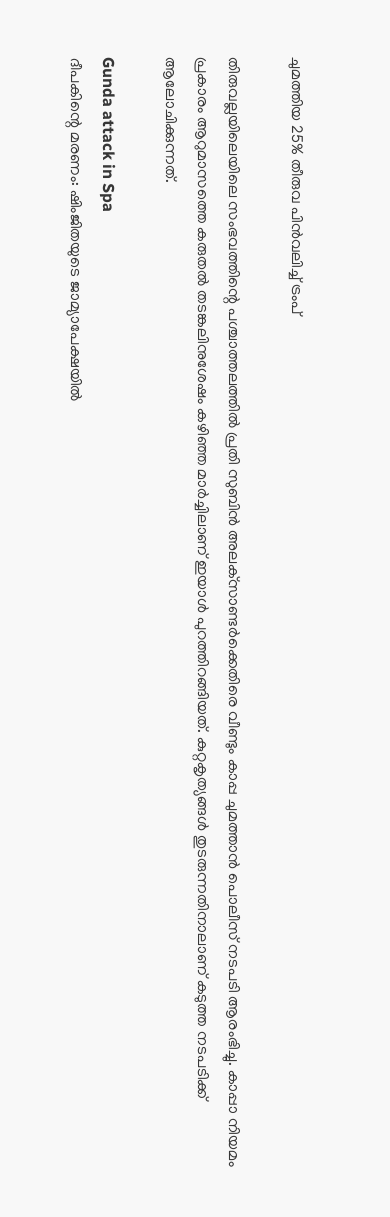ചുമത്തിയ 25% തീരുവ പിന്‍വലിച്ച് ട്രംപ്

തിരുവല്ലയിലെയിലെ സംഭവത്തിന്റെ പശ്ചാത്തലത്തില്‍ പ്രതി സുബിന്‍ അലക്‌സാണ്ടര്‍ക്കെതിരെ വീണ്ടും കാപ്പ ചുമത്താന്‍ പൊലീസ് നടപടി ആരംഭിച്ചു. കാപ്പാ നിയമം പ്രകാരം ആറുമാസത്തെ കരുതല്‍ തടങ്കലിനുശേഷം കഴിഞ്ഞ മാര്‍ച്ചിലാണ് ഇയാള്‍ പുറത്തിറങ്ങിയത്. കുറ്റകൃത്യങ്ങള്‍ തുടരുന്നതിനാലാണ് കടുത്ത നടപടിക്ക് ആലോചിക്കുന്നത്.

Gunda attack in Spa
ദീപകിന്റെ മരണം: ഷിംജിതയുടെ ജാമ്യാപേക്ഷയില്‍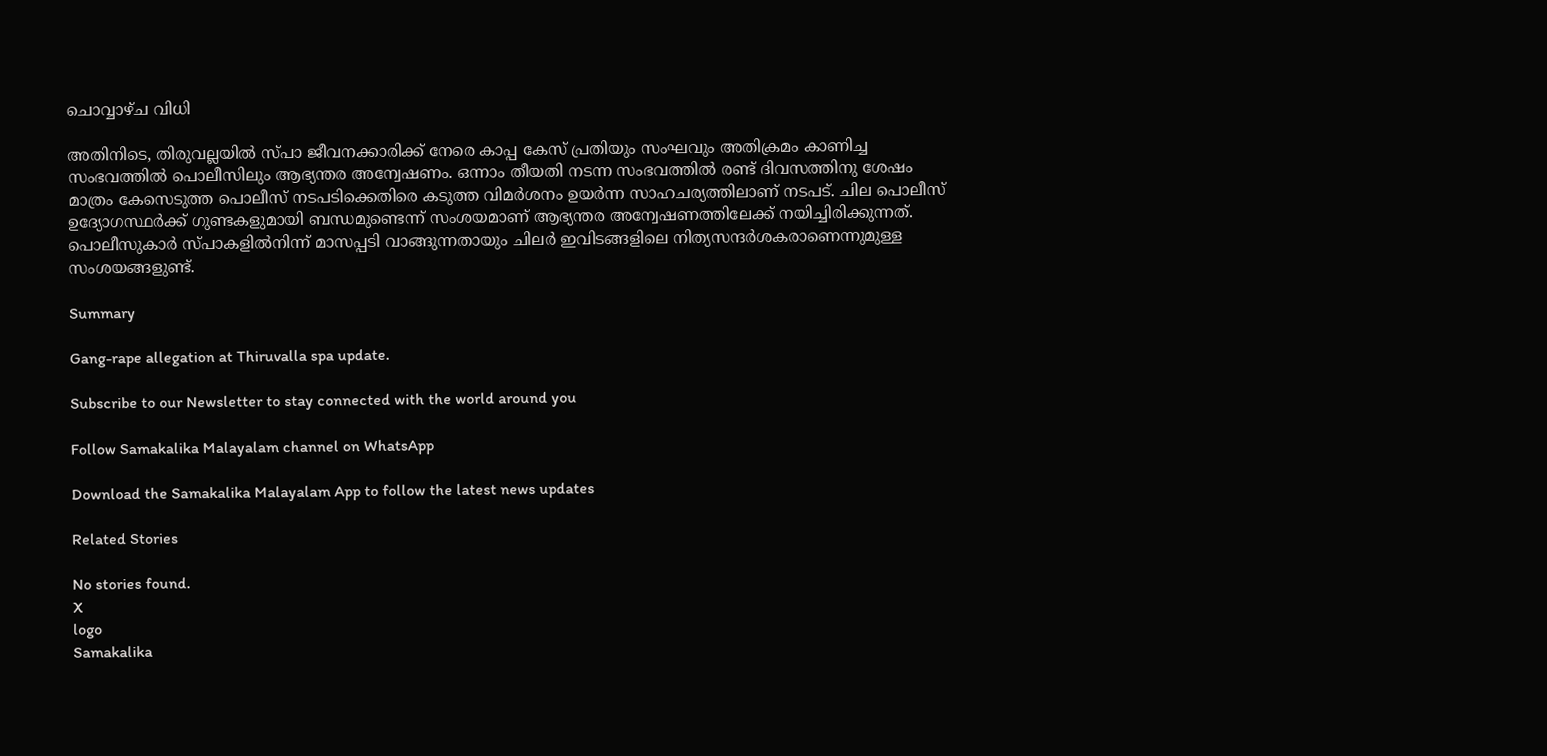ചൊവ്വാഴ്ച വിധി

അതിനിടെ, തിരുവല്ലയില്‍ സ്പാ ജീവനക്കാരിക്ക് നേരെ കാപ്പ കേസ് പ്രതിയും സംഘവും അതിക്രമം കാണിച്ച സംഭവത്തില്‍ പൊലീസിലും ആഭ്യന്തര അന്വേഷണം. ഒന്നാം തീയതി നടന്ന സംഭവത്തില്‍ രണ്ട് ദിവസത്തിനു ശേഷം മാത്രം കേസെടുത്ത പൊലീസ് നടപടിക്കെതിരെ കടുത്ത വിമര്‍ശനം ഉയര്‍ന്ന സാഹചര്യത്തിലാണ് നടപട്. ചില പൊലീസ് ഉദ്യോഗസ്ഥര്‍ക്ക് ഗുണ്ടകളുമായി ബന്ധമുണ്ടെന്ന് സംശയമാണ് ആഭ്യന്തര അന്വേഷണത്തിലേക്ക് നയിച്ചിരിക്കുന്നത്. പൊലീസുകാര്‍ സ്പാകളില്‍നിന്ന് മാസപ്പടി വാങ്ങുന്നതായും ചിലര്‍ ഇവിടങ്ങളിലെ നിത്യസന്ദര്‍ശകരാണെന്നുമുള്ള സംശയങ്ങളുണ്ട്.

Summary

Gang-rape allegation at Thiruvalla spa update.

Subscribe to our Newsletter to stay connected with the world around you

Follow Samakalika Malayalam channel on WhatsApp

Download the Samakalika Malayalam App to follow the latest news updates

Related Stories

No stories found.
X
logo
Samakalika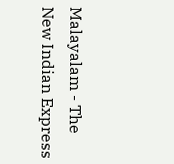Malayalam - The New Indian Express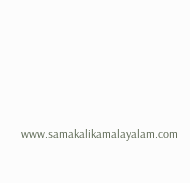www.samakalikamalayalam.com